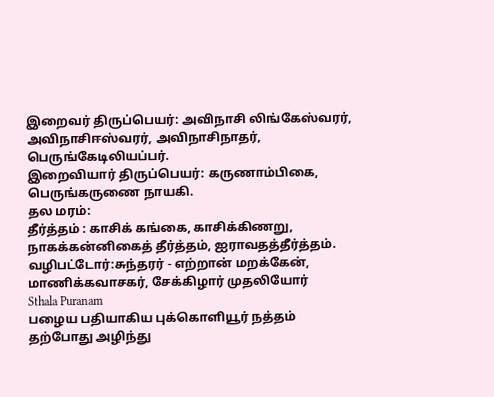இறைவர் திருப்பெயர்: அவிநாசி லிங்கேஸ்வரர், அவிநாசிஈஸ்வரர், அவிநாசிநாதர், பெருங்கேடிலியப்பர்.
இறைவியார் திருப்பெயர்: கருணாம்பிகை, பெருங்கருணை நாயகி.
தல மரம்:
தீர்த்தம் : காசிக் கங்கை, காசிக்கிணறு, நாகக்கன்னிகைத் தீர்த்தம், ஐராவதத்தீர்த்தம்.
வழிபட்டோர்:சுந்தரர் - எற்றான் மறக்கேன், மாணிக்கவாசகர், சேக்கிழார் முதலியோர்
Sthala Puranam
பழைய பதியாகிய புக்கொளியூர் நத்தம் தற்போது அழிந்து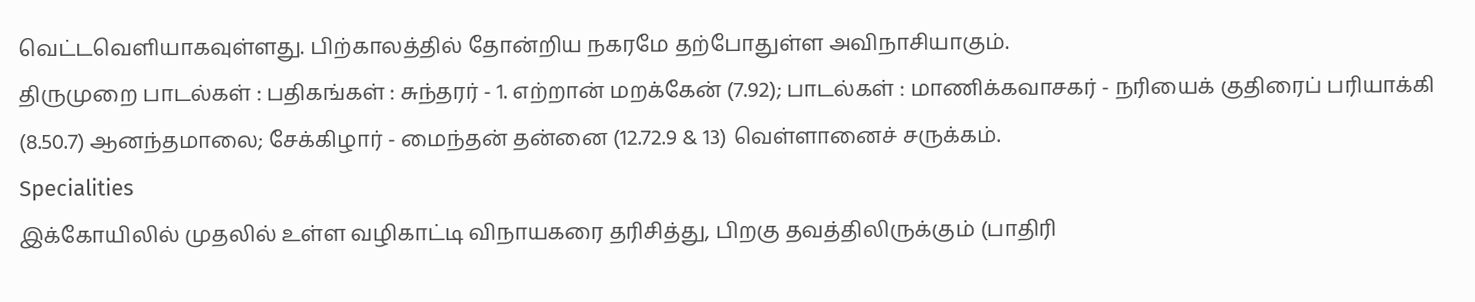வெட்டவெளியாகவுள்ளது. பிற்காலத்தில் தோன்றிய நகரமே தற்போதுள்ள அவிநாசியாகும்.
திருமுறை பாடல்கள் : பதிகங்கள் : சுந்தரர் - 1. எற்றான் மறக்கேன் (7.92); பாடல்கள் : மாணிக்கவாசகர் - நரியைக் குதிரைப் பரியாக்கி (8.50.7) ஆனந்தமாலை; சேக்கிழார் - மைந்தன் தன்னை (12.72.9 & 13) வெள்ளானைச் சருக்கம்.
Specialities
இக்கோயிலில் முதலில் உள்ள வழிகாட்டி விநாயகரை தரிசித்து, பிறகு தவத்திலிருக்கும் (பாதிரி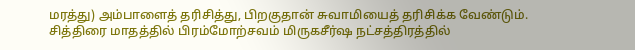மரத்து) அம்பாளைத் தரிசித்து, பிறகுதான் சுவாமியைத் தரிசிக்க வேண்டும்.
சித்திரை மாதத்தில் பிரம்மோற்சவம் மிருகசீர்ஷ நட்சத்திரத்தில்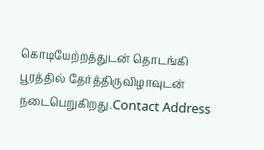கொடியேற்றத்துடன் தொடங்கி பூரத்தில் தேர்த்திருவிழாவுடன் நடைபெறுகிறது.Contact Address